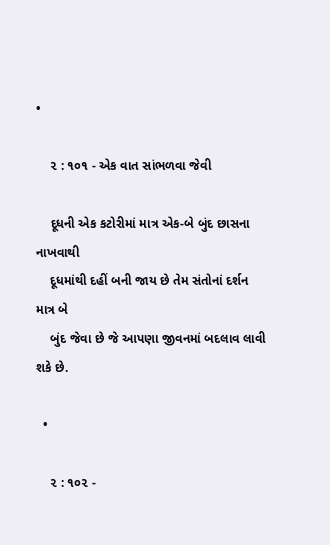•

    ૨ : ૧૦૧ - એક વાત સાંભળવા જેવી

    દૂધની એક કટોરીમાં માત્ર એક-બે બુંદ છાસના નાખવાથી
    દૂધમાંથી દહીં બની જાય છે તેમ સંતોનાં દર્શન માત્ર બે
    બુંદ જેવા છે જે આપણા જીવનમાં બદલાવ લાવી શકે છે.

  •

    ૨ : ૧૦૨ -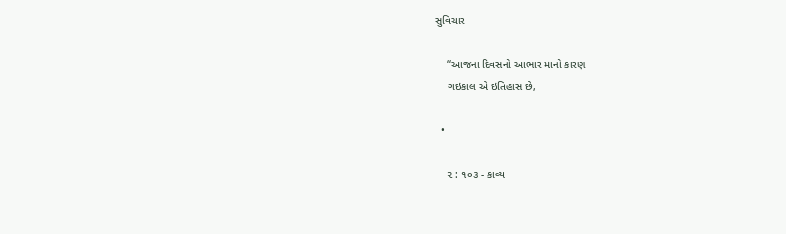સુવિચાર

    ‘‘આજના દિવસનો આભાર માનો કારણ
    ગઇકાલ એ ઇતિહાસ છે,

  •

    ૨ : ૧૦૩ - કાવ્ય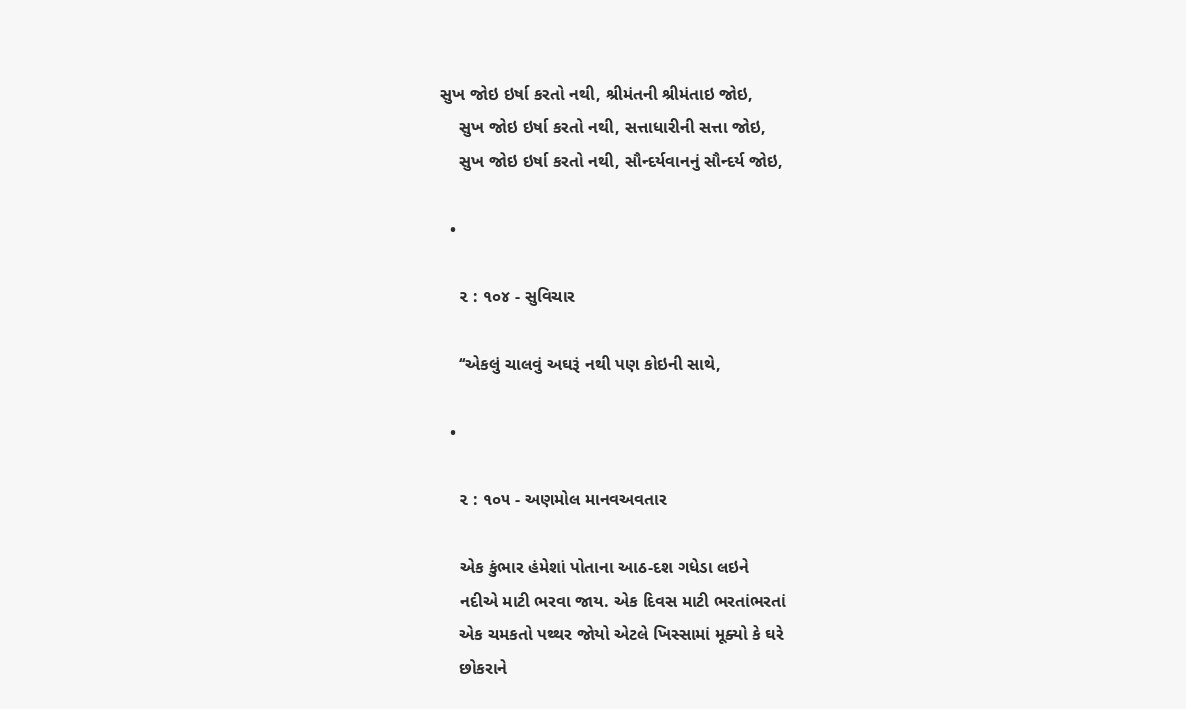સુખ જોઇ ઇર્ષા કરતો નથી, શ્રીમંતની શ્રીમંતાઇ જોઇ,
    સુખ જોઇ ઇર્ષા કરતો નથી, સત્તાધારીની સત્તા જોઇ,
    સુખ જોઇ ઇર્ષા કરતો નથી, સૌન્દર્યવાનનું સૌન્દર્ય જોઇ,

  •

    ૨ : ૧૦૪ - સુવિચાર

    ‘‘એકલું ચાલવું અઘરૂં નથી પણ કોઇની સાથે,

  •

    ૨ : ૧૦૫ - અણમોલ માનવઅવતાર

    એક કુંભાર હંમેશાં પોતાના આઠ-દશ ગધેડા લઇને
    નદીએ માટી ભરવા જાય. એક દિવસ માટી ભરતાંભરતાં
    એક ચમકતો પથ્થર જોયો એટલે ખિસ્સામાં મૂક્યો કે ઘરે
    છોકરાને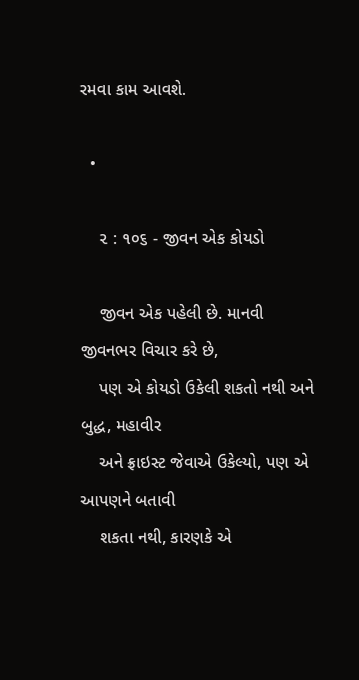રમવા કામ આવશે.

  •

    ૨ : ૧૦૬ - જીવન એક કોયડો

    જીવન એક પહેલી છે. માનવી જીવનભર વિચાર કરે છે,
    પણ એ કોયડો ઉકેલી શકતો નથી અને બુદ્ધ, મહાવીર
    અને ફ્રાઇસ્ટ જેવાએ ઉકેલ્યો, પણ એ આપણને બતાવી
    શકતા નથી, કારણકે એ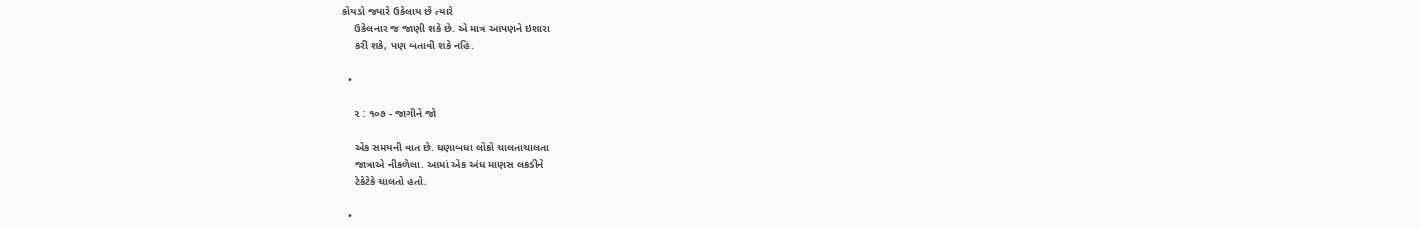કોયડો જ્યારે ઉકેલાય છે ત્યારે
    ઉકેલનાર જ જાણી શકે છે. એ માત્ર આપણને ઇશારા
    કરી શકે, પણ બતાવી શકે નહિ.

  •

    ૨ : ૧૦૭ - જાગીને જો

    એક સમયની વાત છે. ઘણાબધા લોકો ચાલતાચાલતા
    જાત્રાએ નીકળેલા. આમાં એક અંધ માણસ લકડીને
    ટેકેટેકે ચાલતો હતો.

  •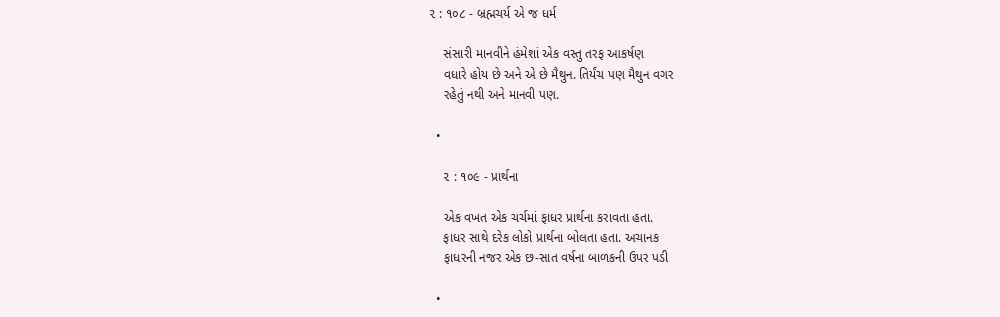૨ : ૧૦૮ - બ્રહ્મચર્ય એ જ ધર્મ

    સંસારી માનવીને હંમેશાં એક વસ્તુ તરફ આકર્ષણ
    વધારે હોય છે અને એ છે મૈથુન. તિર્યંચ પણ મૈથુન વગર
    રહેતું નથી અને માનવી પણ.

  •

    ૨ : ૧૦૯ - પ્રાર્થના

    એક વખત એક ચર્ચમાં ફાધર પ્રાર્થના કરાવતા હતા.
    ફાધર સાથે દરેક લોકો પ્રાર્થના બોલતા હતા. અચાનક
    ફાધરની નજર એક છ-સાત વર્ષના બાળકની ઉપર પડી

  •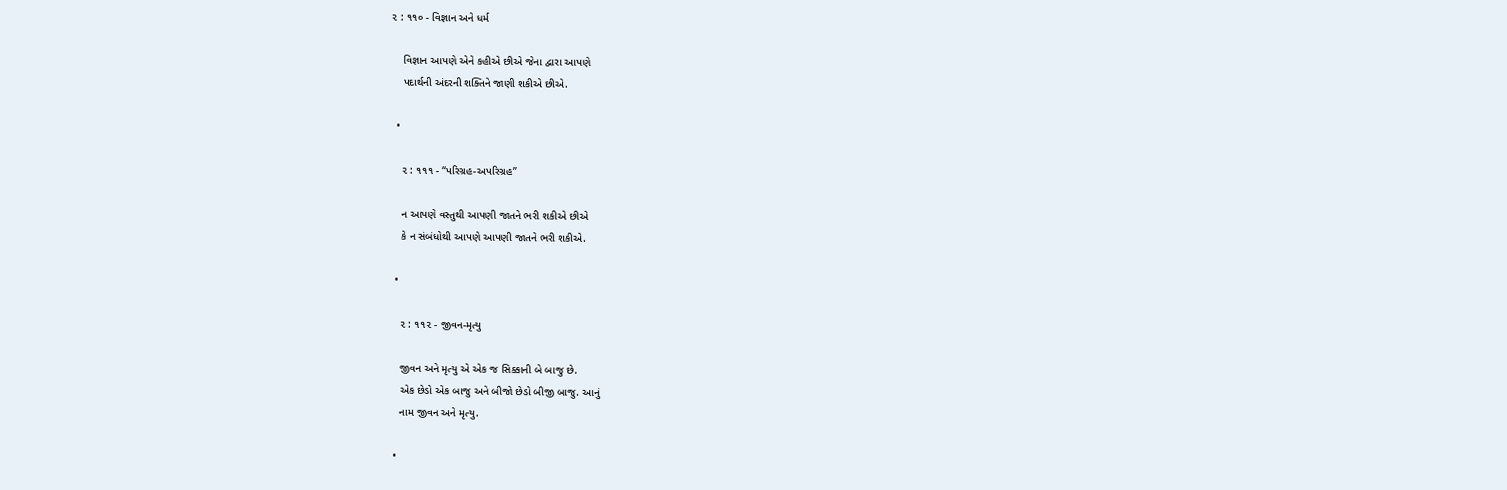૨ : ૧૧૦ - વિજ્ઞાન અને ધર્મ

    વિજ્ઞાન આપણે એને કહીએ છીએ જેના દ્વારા આપણે
    પદાર્થની અંદરની શક્તિને જાણી શકીએ છીએ.

  •

    ૨ : ૧૧૧ - ‘‘પરિગ્રહ-અપરિગ્રહ’’

    ન આપણે વસ્તુથી આપણી જાતને ભરી શકીએ છીએ
    કે ન સંબંધોથી આપણે આપણી જાતને ભરી શકીએ.

  •

    ૨ : ૧૧૨ - જીવન-મૃત્યુ

    જીવન અને મૃત્યુ એ એક જ સિક્કાની બે બાજુ છે.
    એક છેડો એક બાજુ અને બીજો છેડો બીજી બાજુ. આનું
    નામ જીવન અને મૃત્યુ.

  •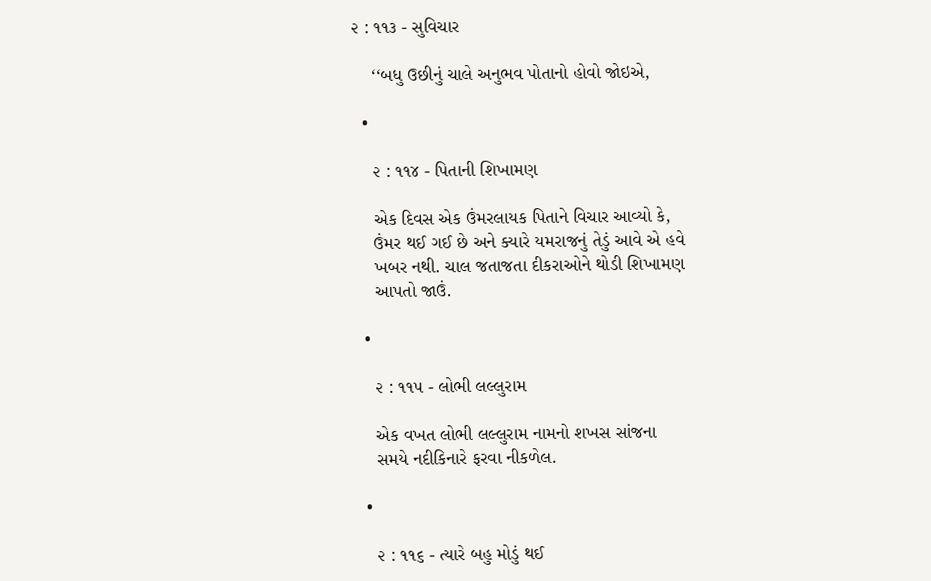૨ : ૧૧૩ - સુવિચાર

    ‘‘બધુ ઉછીનું ચાલે અનુભવ પોતાનો હોવો જોઇએ,

  •

    ૨ : ૧૧૪ - પિતાની શિખામણ

    એક દિવસ એક ઉંમરલાયક પિતાને વિચાર આવ્યો કે,
    ઉંમર થઈ ગઈ છે અને ક્યારે યમરાજનું તેડું આવે એ હવે
    ખબર નથી. ચાલ જતાજતા દીકરાઓને થોડી શિખામણ
    આપતો જાઉં.

  •

    ૨ : ૧૧૫ - લોભી લલ્લુરામ

    એક વખત લોભી લલ્લુરામ નામનો શખસ સાંજના
    સમયે નદીકિનારે ફરવા નીકળેલ.

  •

    ૨ : ૧૧૬ - ત્યારે બહુ મોડું થઈ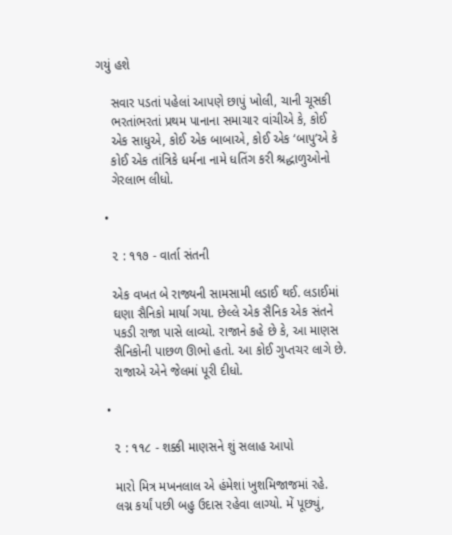ગયું હશે

    સવાર પડતાં પહેલાં આપણે છાપું ખોલી, ચાની ચૂસકી
    ભરતાંભરતાં પ્રથમ પાનાના સમાચાર વાંચીએ કે, કોઈ
    એક સાધુએ, કોઈ એક બાબાએ, કોઈ એક ‘બાપુ’એ કે
    કોઈ એક તાંત્રિકે ધર્મના નામે ધતિંગ કરી શ્રદ્ધાળુઓનો
    ગેરલાભ લીધો.

  •

    ૨ : ૧૧૭ - વાર્તા સંતની

    એક વખત બે રાજ્યની સામસામી લડાઈ થઈ. લડાઈમાં
    ઘણા સૈનિકો માર્યા ગયા. છેલ્લે એક સૈનિક એક સંતને
    પકડી રાજા પાસે લાવ્યો. રાજાને કહે છે કે, આ માણસ
    સૈનિકોની પાછળ ઊભો હતો. આ કોઈ ગુપ્તચર લાગે છે.
    રાજાએ એને જેલમાં પૂરી દીધો.

  •

    ૨ : ૧૧૮ - શક્કી માણસને શું સલાહ આપો

    મારો મિત્ર મખનલાલ એ હંમેશાં ખુશમિજાજમાં રહે.
    લગ્ન કર્યાં પછી બહુ ઉદાસ રહેવા લાગ્યો. મેં પૂછ્યું,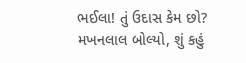ભઈલા! તું ઉદાસ કેમ છો? મખનલાલ બોલ્યો, શું કહું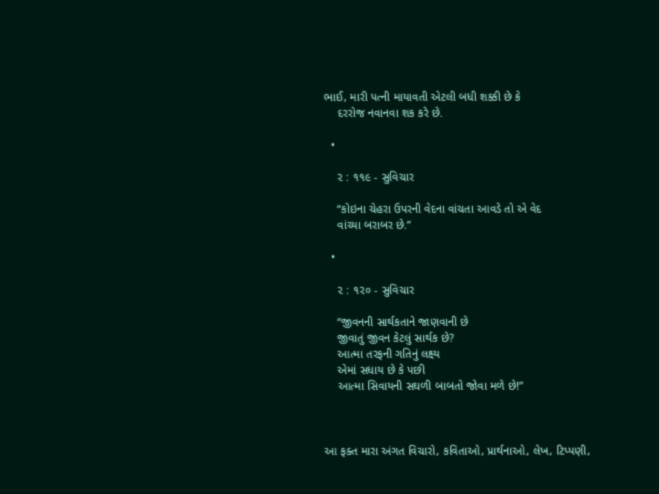ભાઈ, મારી પત્ની માયાવતી એટલી બધી શક્કી છે કે
    દરરોજ નવાનવા શક કરે છે.

  •

    ૨ : ૧૧૯ - સુવિચાર

    ‘‘કોઇના ચેહરા ઉપરની વેદના વાંચતા આવડે તો એ વેદ
    વાંચ્યા બરાબર છે.’’

  •

    ૨ : ૧૨૦ - સુવિચાર

    ‘‘જીવનની સાર્થકતાને જાણવાની છે
    જીવાતું જીવન કેટલું સાર્થક છે?
    આત્મા તરફની ગતિનું લક્ષ્ય
    એમાં સધાય છે કે પછી
    આત્મા સિવાયની સઘળી બાબતો જોવા મળે છે!’’



આ ફક્ત મારા અંગત વિચારો, કવિતાઓ, પ્રાર્થનાઓ, લેખ, ટિપ્પણી,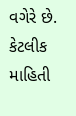વગેરે છે. કેટલીક માહિતી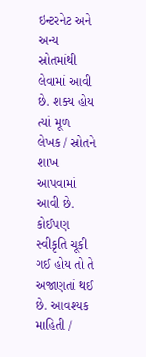ઇન્ટરનેટ અને અન્ય સ્રોતમાંથી લેવામાં આવી છે. શક્ય હોય ત્યાં મૂળ લેખક / સ્રોતને શાખ આપવામાં આવી છે. કોઈપણ સ્વીકૃતિ ચૂકી ગઈ હોય તો તે અજાણતાં થઈ છે. આવશ્યક માહિતી /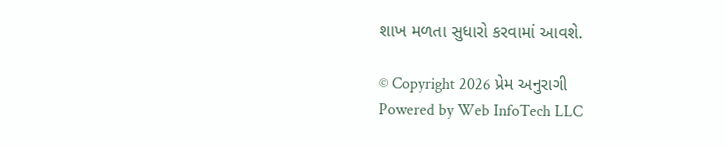શાખ મળતા સુધારો કરવામાં આવશે.

© Copyright 2026 પ્રેમ અનુરાગી
Powered by Web InfoTech LLC